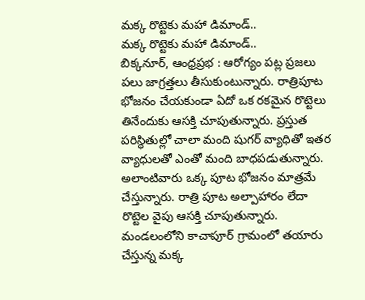మక్క రొట్టెకు మహా డిమాండ్..
మక్క రొట్టెకు మహా డిమాండ్..
బిక్కనూర్, ఆంధ్రప్రభ : ఆరోగ్యం పట్ల ప్రజలు పలు జాగ్రత్తలు తీసుకుంటున్నారు. రాత్రిపూట భోజనం చేయకుండా ఏదో ఒక రకమైన రొట్టెలు తినేందుకు ఆసక్తి చూపుతున్నారు. ప్రస్తుత పరిస్థితుల్లో చాలా మంది షుగర్ వ్యాధితో ఇతర వ్యాధులతో ఎంతో మంది బాధపడుతున్నారు. అలాంటివారు ఒక్క పూట భోజనం మాత్రమే చేస్తున్నారు. రాత్రి పూట అల్పాహారం లేదా రొట్టెల వైపు ఆసక్తి చూపుతున్నారు. మండలంలోని కాచాపూర్ గ్రామంలో తయారు చేస్తున్న మక్క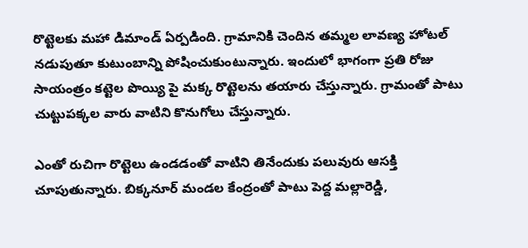రొట్టెలకు మహా డిమాండ్ ఏర్పడింది. గ్రామానికి చెందిన తమ్మల లావణ్య హోటల్ నడుపుతూ కుటుంబాన్ని పోషించుకుంటున్నారు. ఇందులో భాగంగా ప్రతి రోజు సాయంత్రం కట్టెల పొయ్యి పై మక్క రొట్టెలను తయారు చేస్తున్నారు. గ్రామంతో పాటు చుట్టుపక్కల వారు వాటిని కొనుగోలు చేస్తున్నారు.

ఎంతో రుచిగా రొట్టెలు ఉండడంతో వాటిని తినేందుకు పలువురు ఆసక్తి చూపుతున్నారు. బిక్కనూర్ మండల కేంద్రంతో పాటు పెద్ద మల్లారెడ్డి,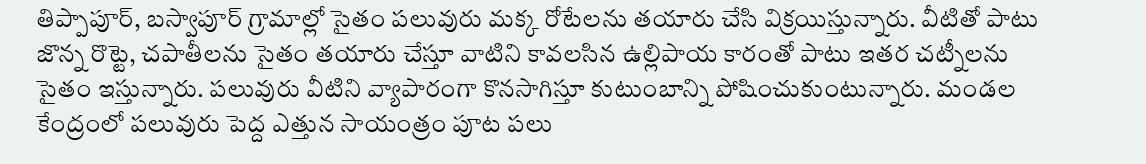తిప్పాపూర్, బస్వాపూర్ గ్రామాల్లో సైతం పలువురు మక్క రోటేలను తయారు చేసి విక్రయిస్తున్నారు. వీటితో పాటు జొన్న రొట్టె, చపాతీలను సైతం తయారు చేస్తూ వాటిని కావలసిన ఉల్లిపాయ కారంతో పాటు ఇతర చట్నీలను సైతం ఇస్తున్నారు. పలువురు వీటిని వ్యాపారంగా కొనసాగిస్తూ కుటుంబాన్ని పోషించుకుంటున్నారు. మండల కేంద్రంలో పలువురు పెద్ద ఎత్తున సాయంత్రం పూట పలు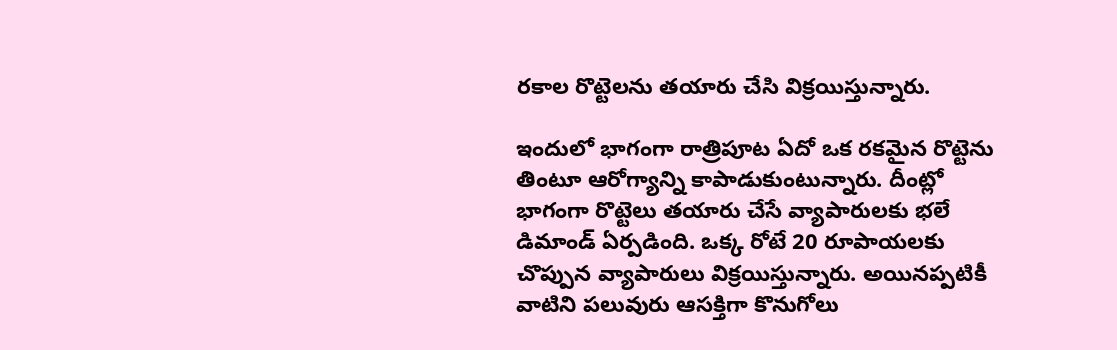రకాల రొట్టెలను తయారు చేసి విక్రయిస్తున్నారు.

ఇందులో భాగంగా రాత్రిపూట ఏదో ఒక రకమైన రొట్టెను తింటూ ఆరోగ్యాన్ని కాపాడుకుంటున్నారు. దీంట్లో భాగంగా రొట్టెలు తయారు చేసే వ్యాపారులకు భలే డిమాండ్ ఏర్పడింది. ఒక్క రోటే 20 రూపాయలకు చొప్పున వ్యాపారులు విక్రయిస్తున్నారు. అయినప్పటికీ వాటిని పలువురు ఆసక్తిగా కొనుగోలు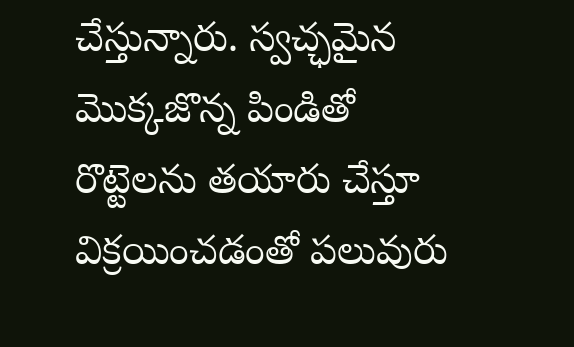చేస్తున్నారు. స్వచ్ఛమైన మొక్కజొన్న పిండితో రొట్టెలను తయారు చేస్తూ విక్రయించడంతో పలువురు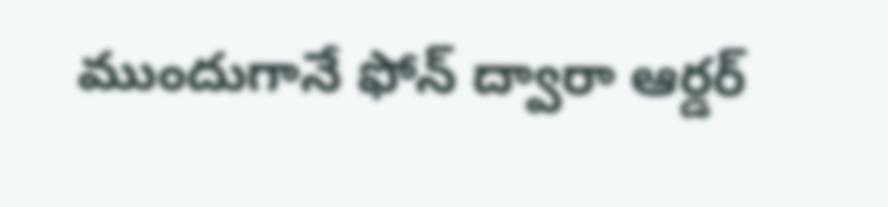ముందుగానే ఫోన్ ద్వారా ఆర్డర్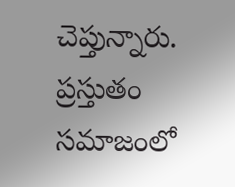చెప్తున్నారు. ప్రస్తుతం సమాజంలో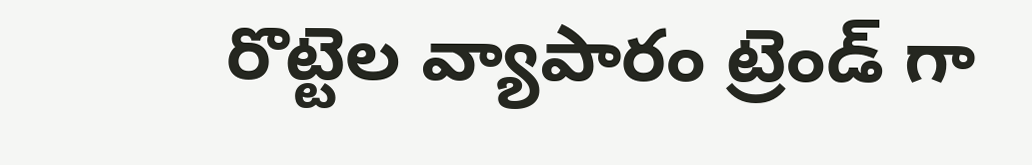రొట్టెల వ్యాపారం ట్రెండ్ గా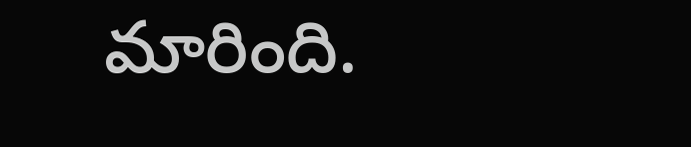మారింది.